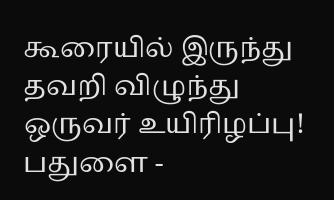கூரையில் இருந்து தவறி விழுந்து ஒருவர் உயிரிழப்பு!
பதுளை -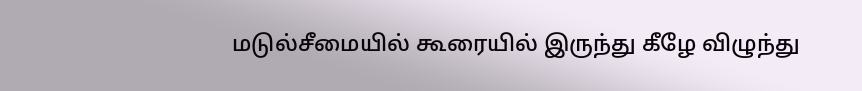மடுல்சீமையில் கூரையில் இருந்து கீழே விழுந்து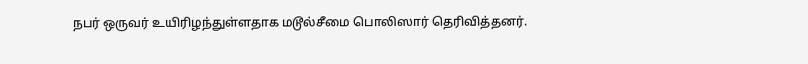நபர் ஒருவர் உயிரிழந்துள்ளதாக மடூல்சீமை பொலிஸார் தெரிவித்தனர்.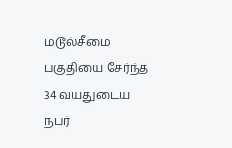மடூல்சீமை பகுதியை சேர்ந்த 34 வயதுடைய நபர்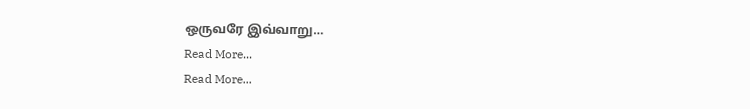ஒருவரே இவ்வாறு…
Read More...
Read More...